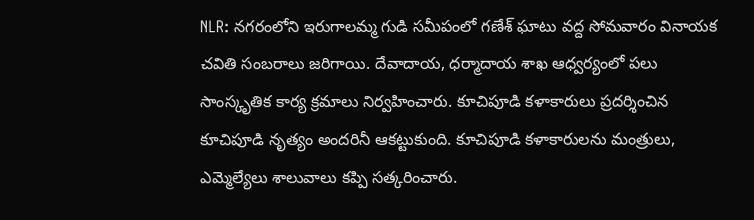NLR: నగరంలోని ఇరుగాలమ్మ గుడి సమీపంలో గణేశ్ ఘాటు వద్ద సోమవారం వినాయక చవితి సంబరాలు జరిగాయి. దేవాదాయ, ధర్మాదాయ శాఖ ఆధ్వర్యంలో పలు సాంస్కృతిక కార్య క్రమాలు నిర్వహించారు. కూచిపూడి కళాకారులు ప్రదర్శించిన కూచిపూడి నృత్యం అందరినీ ఆకట్టుకుంది. కూచిపూడి కళాకారులను మంత్రులు, ఎమ్మెల్యేలు శాలువాలు కప్పి సత్కరించారు.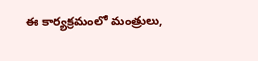ఈ కార్యక్రమంలో మంత్రులు,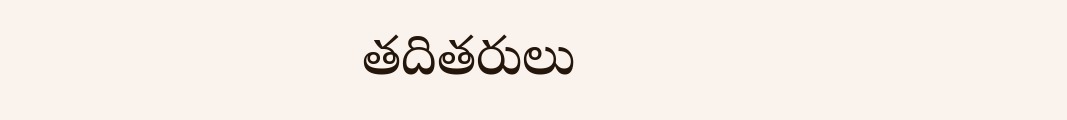తదితరులు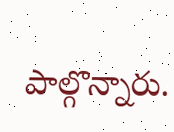పాల్గొన్నారు.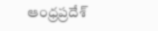ఆంధ్రప్రదేశ్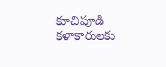కూచిపూడి కళాకారులకు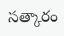సత్కారం